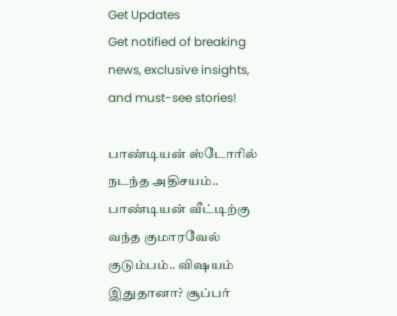Get Updates
Get notified of breaking news, exclusive insights, and must-see stories!

பாண்டியன் ஸ்டோரில் நடந்த அதிசயம்.. பாண்டியன் வீட்டிற்கு வந்த குமாரவேல் குடும்பம்.. விஷயம் இதுதானா? சூப்பர்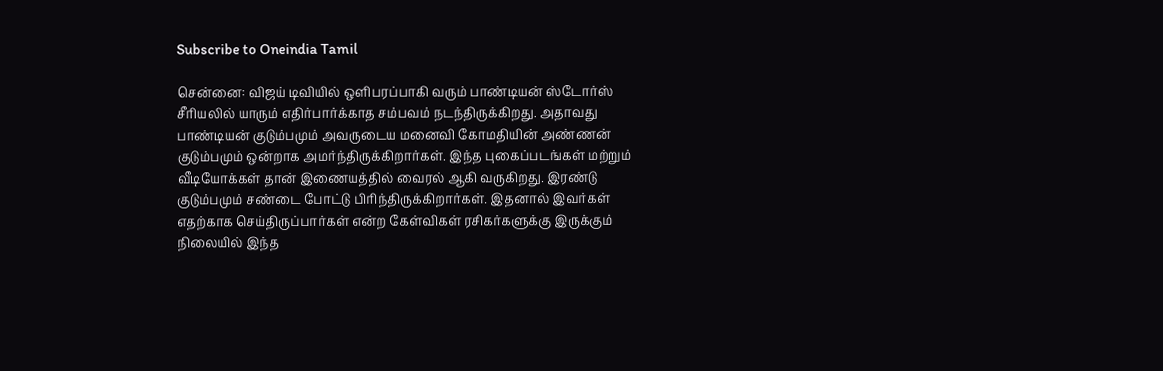Subscribe to Oneindia Tamil

சென்னை: விஜய் டிவியில் ஒளிபரப்பாகி வரும் பாண்டியன் ஸ்டோர்ஸ் சீரியலில் யாரும் எதிர்பார்க்காத சம்பவம் நடந்திருக்கிறது. அதாவது பாண்டியன் குடும்பமும் அவருடைய மனைவி கோமதியின் அண்ணன் குடும்பமும் ஒன்றாக அமர்ந்திருக்கிறார்கள். இந்த புகைப்படங்கள் மற்றும் வீடியோக்கள் தான் இணையத்தில் வைரல் ஆகி வருகிறது. இரண்டு குடும்பமும் சண்டை போட்டு பிரிந்திருக்கிறார்கள். இதனால் இவர்கள் எதற்காக செய்திருப்பார்கள் என்ற கேள்விகள் ரசிகர்களுக்கு இருக்கும் நிலையில் இந்த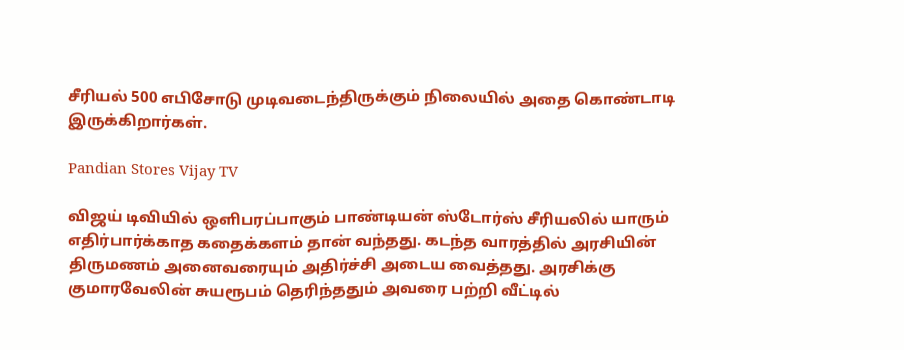சீரியல் 500 எபிசோடு முடிவடைந்திருக்கும் நிலையில் அதை கொண்டாடி இருக்கிறார்கள்.

Pandian Stores Vijay TV

விஜய் டிவியில் ஒளிபரப்பாகும் பாண்டியன் ஸ்டோர்ஸ் சீரியலில் யாரும் எதிர்பார்க்காத கதைக்களம் தான் வந்தது. கடந்த வாரத்தில் அரசியின் திருமணம் அனைவரையும் அதிர்ச்சி அடைய வைத்தது. அரசிக்கு குமாரவேலின் சுயரூபம் தெரிந்ததும் அவரை பற்றி வீட்டில்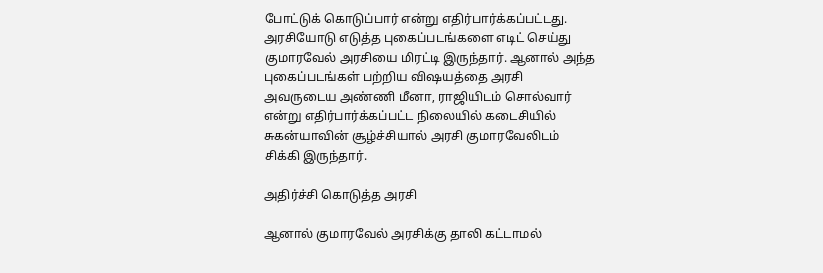போட்டுக் கொடுப்பார் என்று எதிர்பார்க்கப்பட்டது. அரசியோடு எடுத்த புகைப்படங்களை எடிட் செய்து குமாரவேல் அரசியை மிரட்டி இருந்தார். ஆனால் அந்த புகைப்படங்கள் பற்றிய விஷயத்தை அரசி அவருடைய அண்ணி மீனா, ராஜியிடம் சொல்வார் என்று எதிர்பார்க்கப்பட்ட நிலையில் கடைசியில் சுகன்யாவின் சூழ்ச்சியால் அரசி குமாரவேலிடம் சிக்கி இருந்தார்.

அதிர்ச்சி கொடுத்த அரசி

ஆனால் குமாரவேல் அரசிக்கு தாலி கட்டாமல்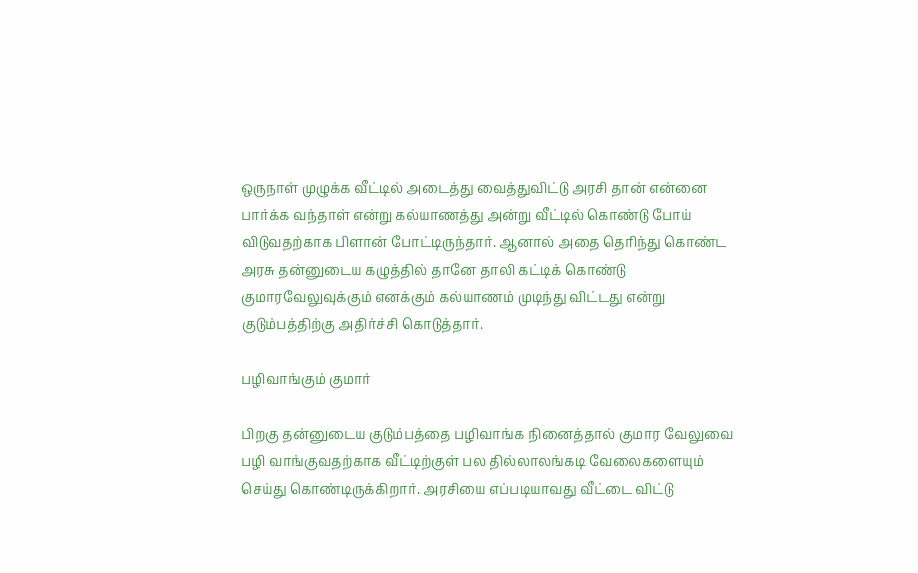ஒருநாள் முழுக்க வீட்டில் அடைத்து வைத்துவிட்டு அரசி தான் என்னை பார்க்க வந்தாள் என்று கல்யாணத்து அன்று வீட்டில் கொண்டு போய் விடுவதற்காக பிளான் போட்டிருந்தார். ஆனால் அதை தெரிந்து கொண்ட அரசு தன்னுடைய கழுத்தில் தானே தாலி கட்டிக் கொண்டு குமாரவேலுவுக்கும் எனக்கும் கல்யாணம் முடிந்து விட்டது என்று குடும்பத்திற்கு அதிர்ச்சி கொடுத்தார்.

பழிவாங்கும் குமார்

பிறகு தன்னுடைய குடும்பத்தை பழிவாங்க நினைத்தால் குமார வேலுவை பழி வாங்குவதற்காக வீட்டிற்குள் பல தில்லாலங்கடி வேலைகளையும் செய்து கொண்டிருக்கிறார். அரசியை எப்படியாவது வீட்டை விட்டு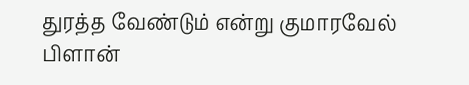துரத்த வேண்டும் என்று குமாரவேல் பிளான்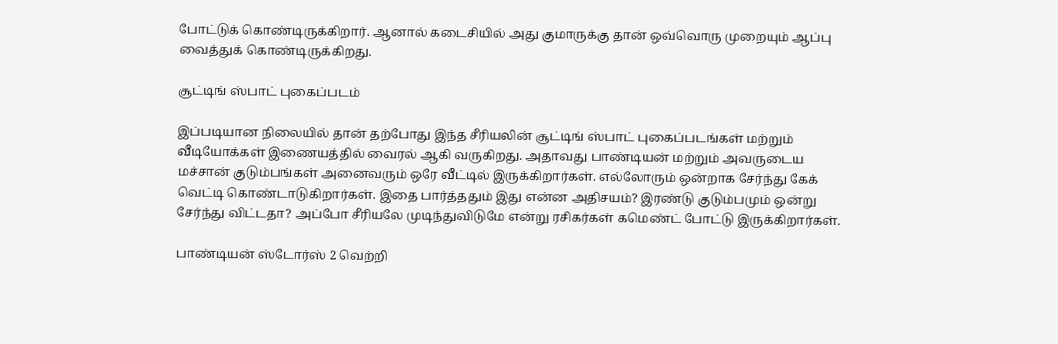போட்டுக் கொண்டிருக்கிறார். ஆனால் கடைசியில் அது குமாருக்கு தான் ஒவ்வொரு முறையும் ஆப்பு வைத்துக் கொண்டிருக்கிறது.

சூட்டிங் ஸ்பாட் புகைப்படம்

இப்படியான நிலையில் தான் தற்போது இந்த சீரியலின் சூட்டிங் ஸ்பாட் புகைப்படங்கள் மற்றும் வீடியோக்கள் இணையத்தில் வைரல் ஆகி வருகிறது. அதாவது பாண்டியன் மற்றும் அவருடைய மச்சான் குடும்பங்கள் அனைவரும் ஒரே வீட்டில் இருக்கிறார்கள். எல்லோரும் ஒன்றாக சேர்ந்து கேக் வெட்டி கொண்டாடுகிறார்கள். இதை பார்த்ததும் இது என்ன அதிசயம்? இரண்டு குடும்பமும் ஒன்று சேர்ந்து விட்டதா? அப்போ சீரியலே முடிந்துவிடுமே என்று ரசிகர்கள் கமெண்ட் போட்டு இருக்கிறார்கள்.

பாண்டியன் ஸ்டோர்ஸ் 2 வெற்றி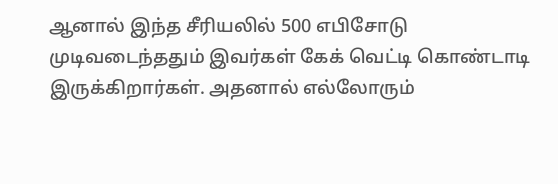ஆனால் இந்த சீரியலில் 500 எபிசோடு முடிவடைந்ததும் இவர்கள் கேக் வெட்டி கொண்டாடி இருக்கிறார்கள். அதனால் எல்லோரும்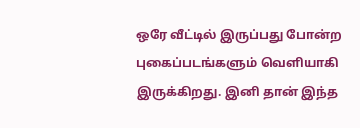ஒரே வீட்டில் இருப்பது போன்ற புகைப்படங்களும் வெளியாகி இருக்கிறது. இனி தான் இந்த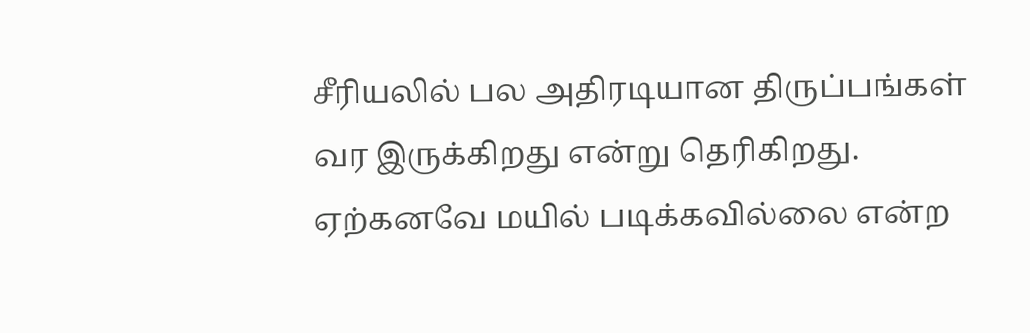சீரியலில் பல அதிரடியான திருப்பங்கள் வர இருக்கிறது என்று தெரிகிறது. ஏற்கனவே மயில் படிக்கவில்லை என்ற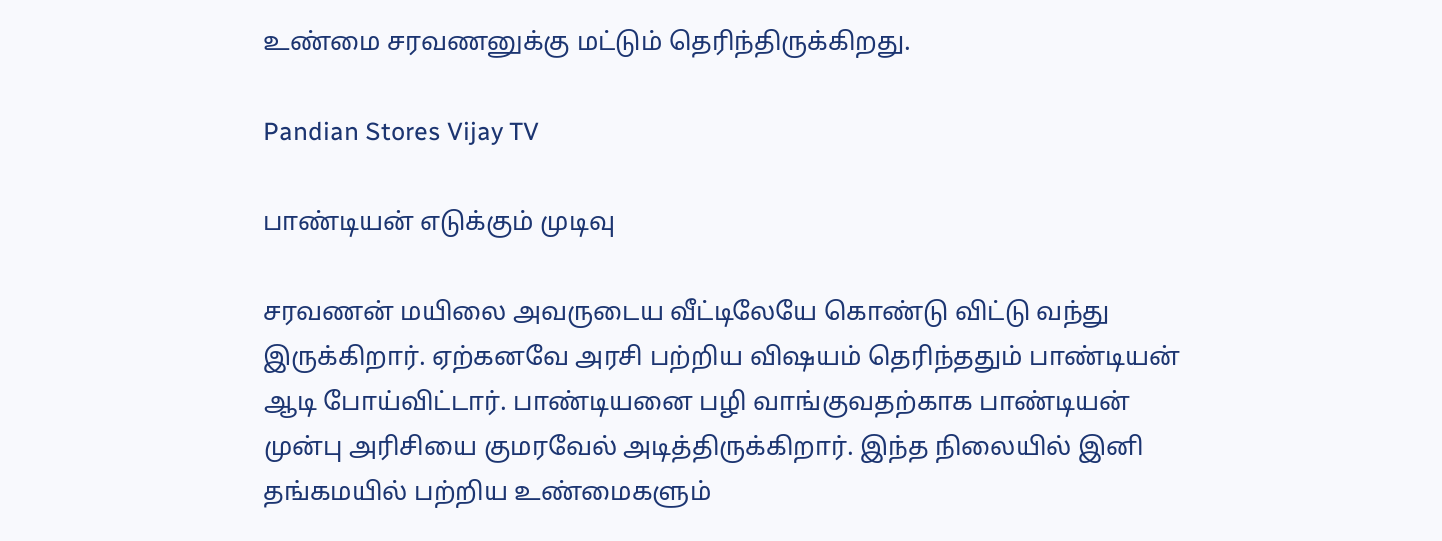உண்மை சரவணனுக்கு மட்டும் தெரிந்திருக்கிறது.

Pandian Stores Vijay TV

பாண்டியன் எடுக்கும் முடிவு

சரவணன் மயிலை அவருடைய வீட்டிலேயே கொண்டு விட்டு வந்து இருக்கிறார். ஏற்கனவே அரசி பற்றிய விஷயம் தெரிந்ததும் பாண்டியன் ஆடி போய்விட்டார். பாண்டியனை பழி வாங்குவதற்காக பாண்டியன் முன்பு அரிசியை குமரவேல் அடித்திருக்கிறார். இந்த நிலையில் இனி தங்கமயில் பற்றிய உண்மைகளும்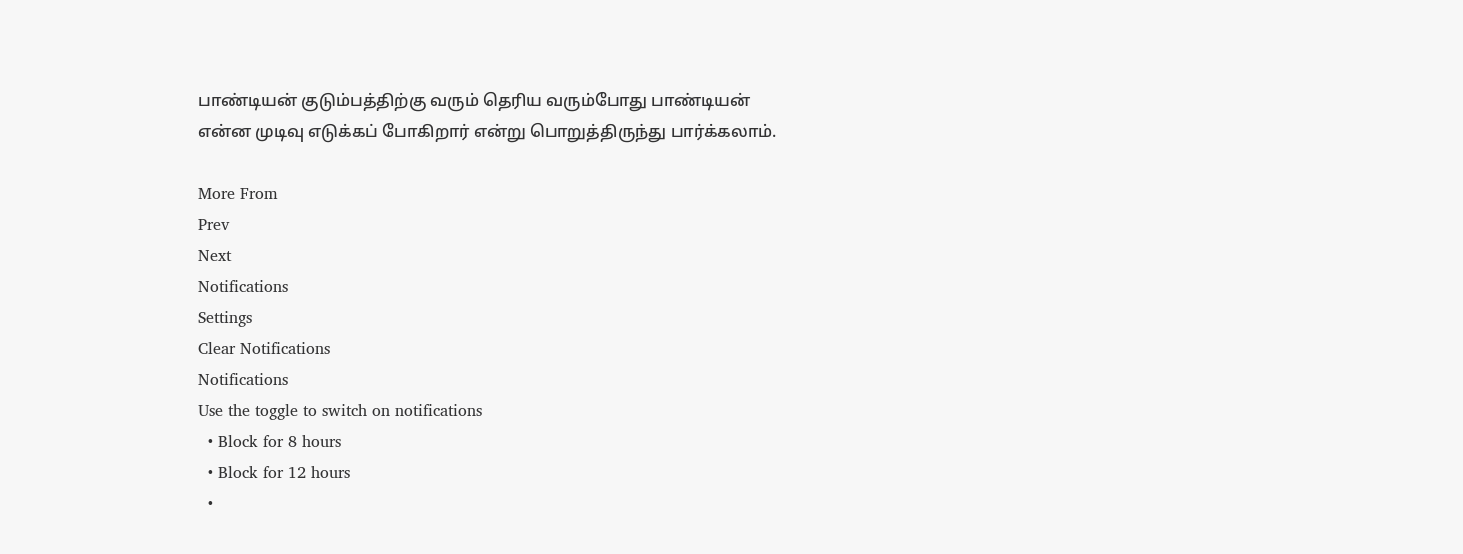பாண்டியன் குடும்பத்திற்கு வரும் தெரிய வரும்போது பாண்டியன் என்ன முடிவு எடுக்கப் போகிறார் என்று பொறுத்திருந்து பார்க்கலாம்.

More From
Prev
Next
Notifications
Settings
Clear Notifications
Notifications
Use the toggle to switch on notifications
  • Block for 8 hours
  • Block for 12 hours
  •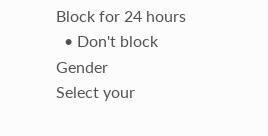Block for 24 hours
  • Don't block
Gender
Select your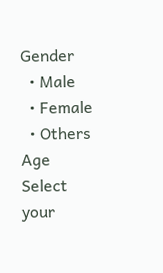Gender
  • Male
  • Female
  • Others
Age
Select your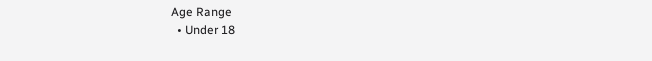Age Range
  • Under 18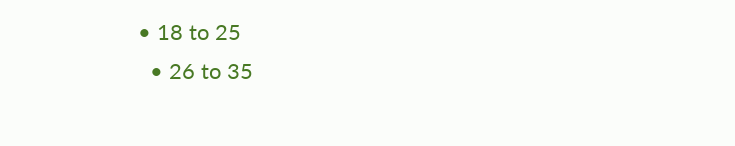• 18 to 25
  • 26 to 35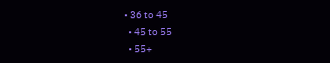• 36 to 45
  • 45 to 55
  • 55+